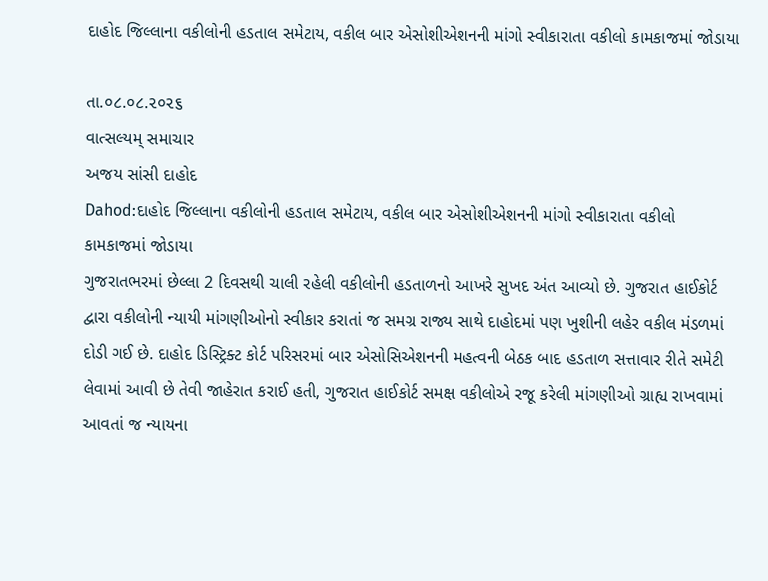દાહોદ જિલ્લાના વકીલોની હડતાલ સમેટાય, વકીલ બાર એસોશીએશનની માંગો સ્વીકારાતા વકીલો કામકાજમાં જોડાયા

તા.૦૮.૦૮.૨૦૨૬
વાત્સલ્યમ્ સમાચાર
અજય સાંસી દાહોદ
Dahod:દાહોદ જિલ્લાના વકીલોની હડતાલ સમેટાય, વકીલ બાર એસોશીએશનની માંગો સ્વીકારાતા વકીલો કામકાજમાં જોડાયા
ગુજરાતભરમાં છેલ્લા 2 દિવસથી ચાલી રહેલી વકીલોની હડતાળનો આખરે સુખદ અંત આવ્યો છે. ગુજરાત હાઈકોર્ટ દ્વારા વકીલોની ન્યાયી માંગણીઓનો સ્વીકાર કરાતાં જ સમગ્ર રાજ્ય સાથે દાહોદમાં પણ ખુશીની લહેર વકીલ મંડળમાં દોડી ગઈ છે. દાહોદ ડિસ્ટ્રિક્ટ કોર્ટ પરિસરમાં બાર એસોસિએશનની મહત્વની બેઠક બાદ હડતાળ સત્તાવાર રીતે સમેટી લેવામાં આવી છે તેવી જાહેરાત કરાઈ હતી, ગુજરાત હાઈકોર્ટ સમક્ષ વકીલોએ રજૂ કરેલી માંગણીઓ ગ્રાહ્ય રાખવામાં આવતાં જ ન્યાયના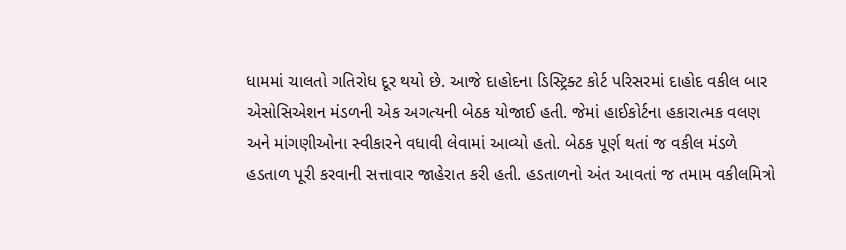ધામમાં ચાલતો ગતિરોધ દૂર થયો છે. આજે દાહોદના ડિસ્ટ્રિક્ટ કોર્ટ પરિસરમાં દાહોદ વકીલ બાર એસોસિએશન મંડળની એક અગત્યની બેઠક યોજાઈ હતી. જેમાં હાઈકોર્ટના હકારાત્મક વલણ અને માંગણીઓના સ્વીકારને વધાવી લેવામાં આવ્યો હતો. બેઠક પૂર્ણ થતાં જ વકીલ મંડળે હડતાળ પૂરી કરવાની સત્તાવાર જાહેરાત કરી હતી. હડતાળનો અંત આવતાં જ તમામ વકીલમિત્રો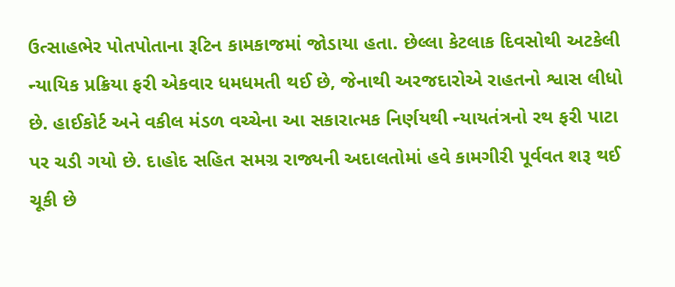ઉત્સાહભેર પોતપોતાના રૂટિન કામકાજમાં જોડાયા હતા. છેલ્લા કેટલાક દિવસોથી અટકેલી ન્યાયિક પ્રક્રિયા ફરી એકવાર ધમધમતી થઈ છે, જેનાથી અરજદારોએ રાહતનો શ્વાસ લીધો છે. હાઈકોર્ટ અને વકીલ મંડળ વચ્ચેના આ સકારાત્મક નિર્ણયથી ન્યાયતંત્રનો રથ ફરી પાટા પર ચડી ગયો છે. દાહોદ સહિત સમગ્ર રાજ્યની અદાલતોમાં હવે કામગીરી પૂર્વવત શરૂ થઈ ચૂકી છે